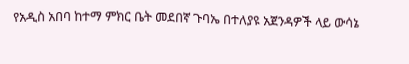የአዲስ አበባ ከተማ ምክር ቤት መደበኛ ጉባኤ በተለያዩ አጀንዳዎች ላይ ውሳኔ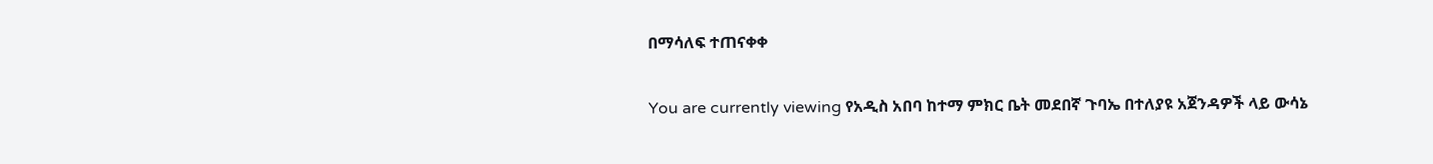በማሳለፍ ተጠናቀቀ

You are currently viewing የአዲስ አበባ ከተማ ምክር ቤት መደበኛ ጉባኤ በተለያዩ አጀንዳዎች ላይ ውሳኔ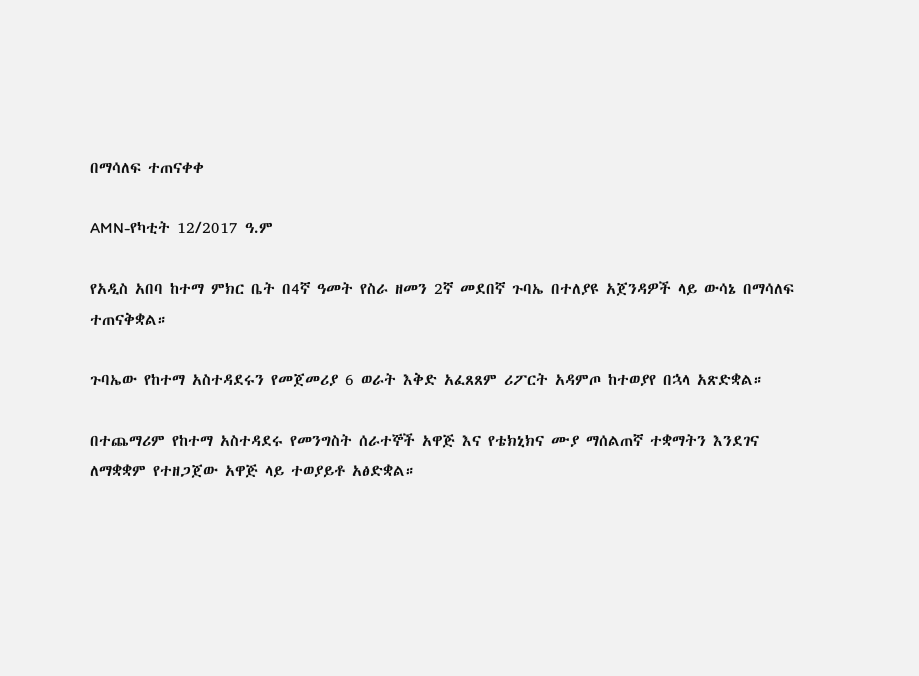በማሳለፍ ተጠናቀቀ

AMN-የካቲት 12/2017 ዓ.ም

የአዲስ አበባ ከተማ ምክር ቤት በ4ኛ ዓመት የስራ ዘመን 2ኛ መደበኛ ጉባኤ በተለያዩ አጀንዳዎች ላይ ውሳኔ በማሳለፍ ተጠናቅቋል።

ጉባኤው የከተማ አስተዳደሩን የመጀመሪያ 6 ወራት እቅድ አፈጸጸም ሪፖርት አዳምጦ ከተወያየ በኋላ አጽድቋል።

በተጨማሪም የከተማ አስተዳደሩ የመንግስት ሰራተኞች አዋጅ እና የቴክኒክና ሙያ ማሰልጠኛ ተቋማትን እንደገና ለማቋቋም የተዘጋጀው አዋጅ ላይ ተወያይቶ አፅድቋል።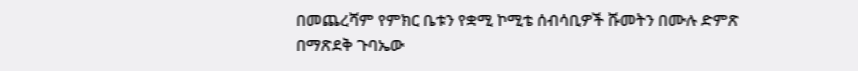በመጨረሻም የምክር ቤቱን የቋሚ ኮሚቴ ሰብሳቢዎች ሹመትን በሙሉ ድምጽ በማጽደቅ ጉባኤው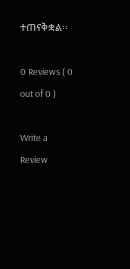ተጠናቅቋል፡፡

0 Reviews ( 0 out of 0 )

Write a Review